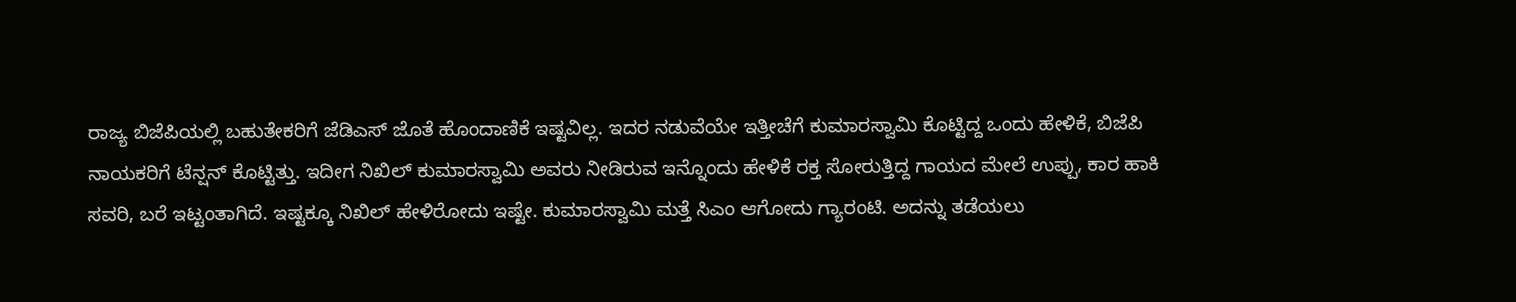ರಾಜ್ಯ ಬಿಜೆಪಿಯಲ್ಲಿ ಬಹುತೇಕರಿಗೆ ಜೆಡಿಎಸ್ ಜೊತೆ ಹೊಂದಾಣಿಕೆ ಇಷ್ಟವಿಲ್ಲ. ಇದರ ನಡುವೆಯೇ ಇತ್ತೀಚೆಗೆ ಕುಮಾರಸ್ವಾಮಿ ಕೊಟ್ಟಿದ್ದ ಒಂದು ಹೇಳಿಕೆ, ಬಿಜೆಪಿ ನಾಯಕರಿಗೆ ಟೆನ್ಷನ್ ಕೊಟ್ಟಿತ್ತು. ಇದೀಗ ನಿಖಿಲ್ ಕುಮಾರಸ್ವಾಮಿ ಅವರು ನೀಡಿರುವ ಇನ್ನೊಂದು ಹೇಳಿಕೆ ರಕ್ತ ಸೋರುತ್ತಿದ್ದ ಗಾಯದ ಮೇಲೆ ಉಪ್ಪು, ಕಾರ ಹಾಕಿ ಸವರಿ, ಬರೆ ಇಟ್ಟಂತಾಗಿದೆ. ಇಷ್ಟಕ್ಕೂ ನಿಖಿಲ್ ಹೇಳಿರೋದು ಇಷ್ಟೇ. ಕುಮಾರಸ್ವಾಮಿ ಮತ್ತೆ ಸಿಎಂ ಆಗೋದು ಗ್ಯಾರಂಟಿ. ಅದನ್ನು ತಡೆಯಲು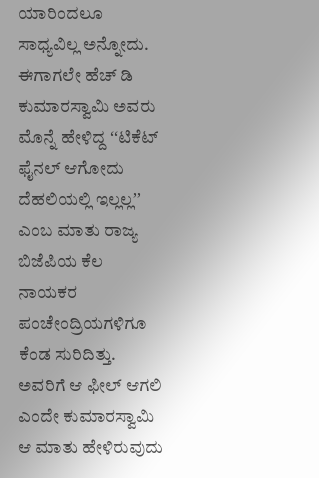ಯಾರಿಂದಲೂ ಸಾಧ್ಯವಿಲ್ಲ ಅನ್ನೋದು.
ಈಗಾಗಲೇ ಹೆಚ್ ಡಿ ಕುಮಾರಸ್ವಾಮಿ ಅವರು ಮೊನ್ನೆ ಹೇಳಿದ್ದ ʻʻಟಿಕೆಟ್ ಫೈನಲ್ ಆಗೋದು ದೆಹಲಿಯಲ್ಲಿ ಇಲ್ಲಲ್ಲʼʼ ಎಂಬ ಮಾತು ರಾಜ್ಯ ಬಿಜೆಪಿಯ ಕೆಲ ನಾಯಕರ ಪಂಚೇಂದ್ರಿಯಗಳಿಗೂ ಕೆಂಡ ಸುರಿದಿತ್ತು. ಅವರಿಗೆ ಆ ಫೀಲ್ ಆಗಲಿ ಎಂದೇ ಕುಮಾರಸ್ವಾಮಿ ಆ ಮಾತು ಹೇಳಿರುವುದು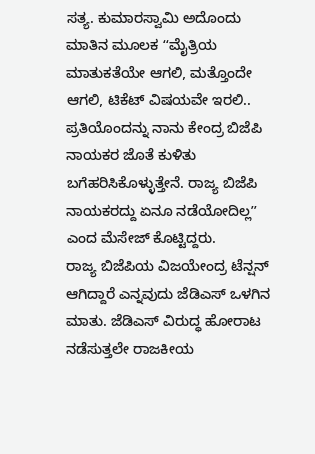ಸತ್ಯ. ಕುಮಾರಸ್ವಾಮಿ ಅದೊಂದು ಮಾತಿನ ಮೂಲಕ ʻʻಮೈತ್ರಿಯ ಮಾತುಕತೆಯೇ ಆಗಲಿ, ಮತ್ತೊಂದೇ ಆಗಲಿ, ಟಿಕೆಟ್ ವಿಷಯವೇ ಇರಲಿ.. ಪ್ರತಿಯೊಂದನ್ನು ನಾನು ಕೇಂದ್ರ ಬಿಜೆಪಿ ನಾಯಕರ ಜೊತೆ ಕುಳಿತು ಬಗೆಹರಿಸಿಕೊಳ್ಳುತ್ತೇನೆ. ರಾಜ್ಯ ಬಿಜೆಪಿ ನಾಯಕರದ್ದು ಏನೂ ನಡೆಯೋದಿಲ್ಲʼʼ ಎಂದ ಮೆಸೇಜ್ ಕೊಟ್ಟಿದ್ದರು.
ರಾಜ್ಯ ಬಿಜೆಪಿಯ ವಿಜಯೇಂದ್ರ ಟೆನ್ಷನ್ ಆಗಿದ್ದಾರೆ ಎನ್ನವುದು ಜೆಡಿಎಸ್ ಒಳಗಿನ ಮಾತು. ಜೆಡಿಎಸ್ ವಿರುದ್ಧ ಹೋರಾಟ ನಡೆಸುತ್ತಲೇ ರಾಜಕೀಯ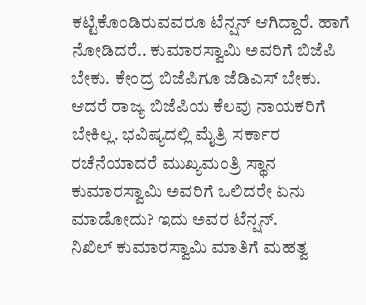ಕಟ್ಟಿಕೊಂಡಿರುವವರೂ ಟೆನ್ಷನ್ ಆಗಿದ್ದಾರೆ. ಹಾಗೆ ನೋಡಿದರೆ.. ಕುಮಾರಸ್ವಾಮಿ ಅವರಿಗೆ ಬಿಜೆಪಿ ಬೇಕು. ಕೇಂದ್ರ ಬಿಜೆಪಿಗೂ ಜೆಡಿಎಸ್ ಬೇಕು. ಆದರೆ ರಾಜ್ಯ ಬಿಜೆಪಿಯ ಕೆಲವು ನಾಯಕರಿಗೆ ಬೇಕಿಲ್ಲ. ಭವಿಷ್ಯದಲ್ಲಿ ಮೈತ್ರಿ ಸರ್ಕಾರ ರಚೆನೆಯಾದರೆ ಮುಖ್ಯಮಂತ್ರಿ ಸ್ಥಾನ ಕುಮಾರಸ್ವಾಮಿ ಅವರಿಗೆ ಒಲಿದರೇ ಏನು ಮಾಡೋದು? ಇದು ಅವರ ಟೆನ್ಷನ್.
ನಿಖಿಲ್ ಕುಮಾರಸ್ವಾಮಿ ಮಾತಿಗೆ ಮಹತ್ವ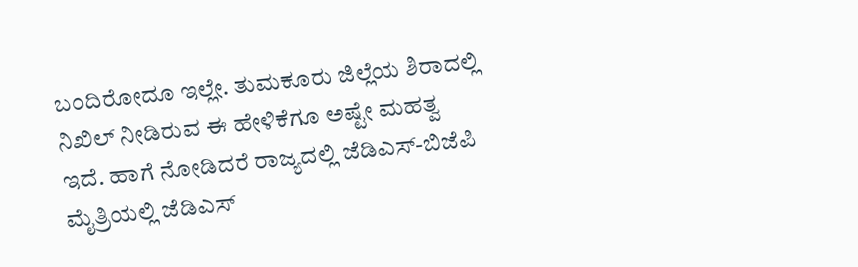ಬಂದಿರೋದೂ ಇಲ್ಲೇ. ತುಮಕೂರು ಜಿಲ್ಲೆಯ ಶಿರಾದಲ್ಲಿ ನಿಖಿಲ್ ನೀಡಿರುವ ಈ ಹೇಳಿಕೆಗೂ ಅಷ್ಟೇ ಮಹತ್ವ ಇದೆ. ಹಾಗೆ ನೋಡಿದರೆ ರಾಜ್ಯದಲ್ಲಿ ಜೆಡಿಎಸ್-ಬಿಜೆಪಿ ಮೈತ್ರಿಯಲ್ಲಿ ಜೆಡಿಎಸ್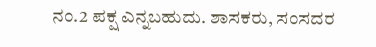ನಂ.2 ಪಕ್ಷ ಎನ್ನಬಹುದು. ಶಾಸಕರು, ಸಂಸದರ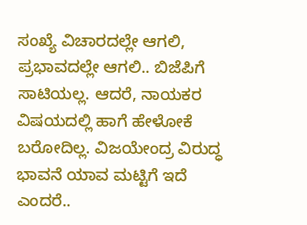ಸಂಖ್ಯೆ ವಿಚಾರದಲ್ಲೇ ಆಗಲಿ, ಪ್ರಭಾವದಲ್ಲೇ ಆಗಲಿ.. ಬಿಜೆಪಿಗೆ ಸಾಟಿಯಲ್ಲ. ಆದರೆ, ನಾಯಕರ ವಿಷಯದಲ್ಲಿ ಹಾಗೆ ಹೇಳೋಕೆ ಬರೋದಿಲ್ಲ. ವಿಜಯೇಂದ್ರ ವಿರುದ್ಧ ಭಾವನೆ ಯಾವ ಮಟ್ಟಿಗೆ ಇದೆ ಎಂದರೆ..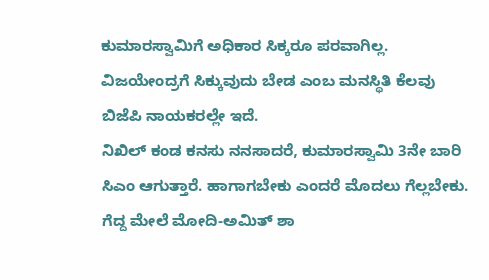ಕುಮಾರಸ್ವಾಮಿಗೆ ಅಧಿಕಾರ ಸಿಕ್ಕರೂ ಪರವಾಗಿಲ್ಲ. ವಿಜಯೇಂದ್ರಗೆ ಸಿಕ್ಕುವುದು ಬೇಡ ಎಂಬ ಮನಸ್ಥಿತಿ ಕೆಲವು ಬಿಜೆಪಿ ನಾಯಕರಲ್ಲೇ ಇದೆ.
ನಿಖಿಲ್ ಕಂಡ ಕನಸು ನನಸಾದರೆ, ಕುಮಾರಸ್ವಾಮಿ 3ನೇ ಬಾರಿ ಸಿಎಂ ಆಗುತ್ತಾರೆ. ಹಾಗಾಗಬೇಕು ಎಂದರೆ ಮೊದಲು ಗೆಲ್ಲಬೇಕು. ಗೆದ್ದ ಮೇಲೆ ಮೋದಿ-ಅಮಿತ್ ಶಾ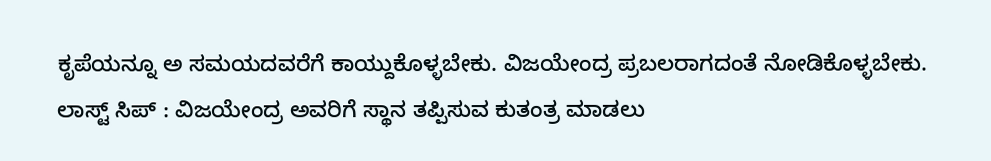ಕೃಪೆಯನ್ನೂ ಅ ಸಮಯದವರೆಗೆ ಕಾಯ್ದುಕೊಳ್ಳಬೇಕು. ವಿಜಯೇಂದ್ರ ಪ್ರಬಲರಾಗದಂತೆ ನೋಡಿಕೊಳ್ಳಬೇಕು.
ಲಾಸ್ಟ್ ಸಿಪ್ : ವಿಜಯೇಂದ್ರ ಅವರಿಗೆ ಸ್ಥಾನ ತಪ್ಪಿಸುವ ಕುತಂತ್ರ ಮಾಡಲು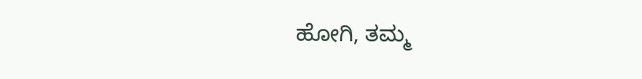ಹೋಗಿ, ತಮ್ಮ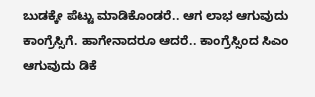ಬುಡಕ್ಕೇ ಪೆಟ್ಟು ಮಾಡಿಕೊಂಡರೆ.. ಆಗ ಲಾಭ ಆಗುವುದು ಕಾಂಗ್ರೆಸ್ಸಿಗೆ. ಹಾಗೇನಾದರೂ ಆದರೆ.. ಕಾಂಗ್ರೆಸ್ಸಿಂದ ಸಿಎಂ ಆಗುವುದು ಡಿಕೆ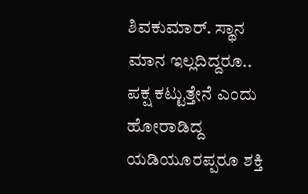ಶಿವಕುಮಾರ್. ಸ್ಥಾನ ಮಾನ ಇಲ್ಲದಿದ್ದರೂ.. ಪಕ್ಷ ಕಟ್ಟುತ್ತೇನೆ ಎಂದು ಹೋರಾಡಿದ್ದ ಯಡಿಯೂರಪ್ಪರೂ ಶಕ್ತಿ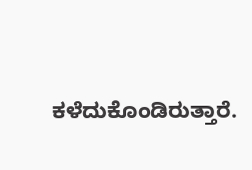ಕಳೆದುಕೊಂಡಿರುತ್ತಾರೆ.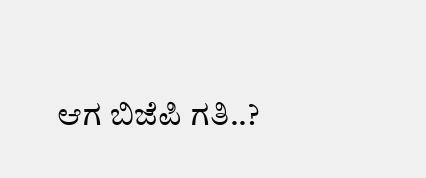ಆಗ ಬಿಜೆಪಿ ಗತಿ..?